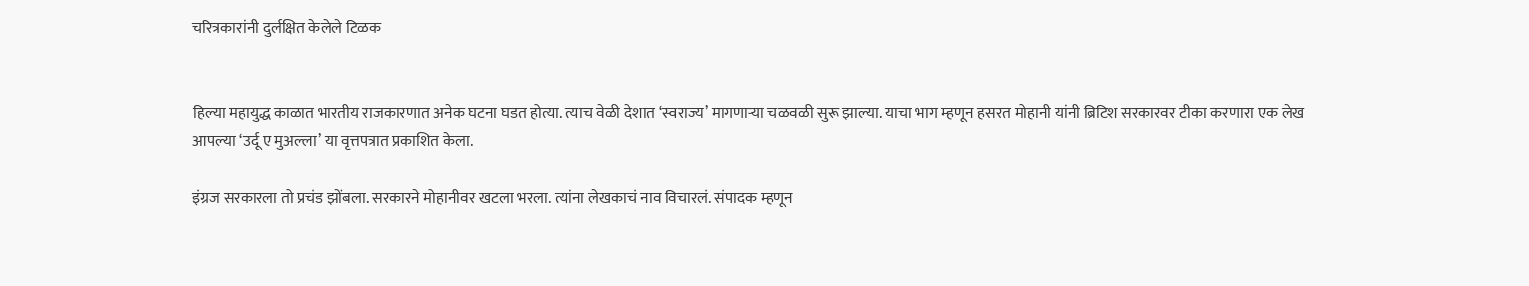चरित्रकारांनी दुर्लक्षित केलेले टिळक


हिल्या महायुद्ध काळात भारतीय राजकारणात अनेक घटना घडत होत्या. त्याच वेळी देशात ‘स्वराज्य’ मागणाऱ्या चळवळी सुरू झाल्या. याचा भाग म्हणून हसरत मोहानी यांनी ब्रिटिश सरकारवर टीका करणारा एक लेख आपल्या ‘उर्दू ए मुअल्ला’ या वृत्तपत्रात प्रकाशित केला.

इंग्रज सरकारला तो प्रचंड झोंबला. सरकारने मोहानीवर खटला भरला. त्यांना लेखकाचं नाव विचारलं. संपादक म्हणून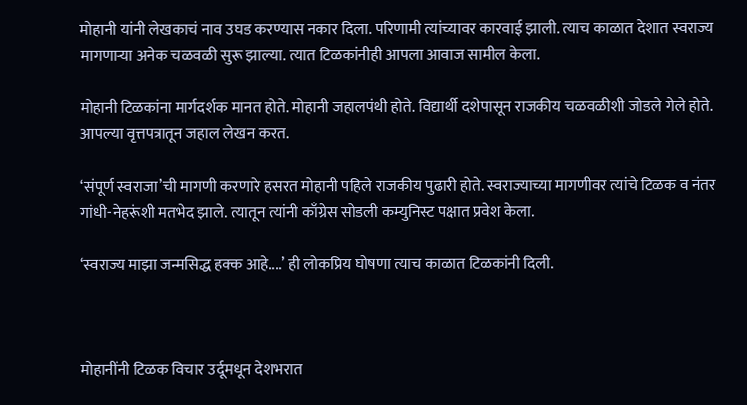मोहानी यांनी लेखकाचं नाव उघड करण्यास नकार दिला. परिणामी त्यांच्यावर कारवाई झाली. त्याच काळात देशात स्वराज्य मागणाऱ्या अनेक चळवळी सुरू झाल्या. त्यात टिळकांनीही आपला आवाज सामील केला.

मोहानी टिळकांना मार्गदर्शक मानत होते. मोहानी जहालपंथी होते. विद्यार्थी दशेपासून राजकीय चळवळीशी जोडले गेले होते. आपल्या वृत्तपत्रातून जहाल लेखन करत.

‘संपूर्ण स्वराजा’ची मागणी करणारे हसरत मोहानी पहिले राजकीय पुढारी होते. स्वराज्याच्या मागणीवर त्यांचे टिळक व नंतर गांधी-नेहरूंशी मतभेद झाले. त्यातून त्यांनी काँग्रेस सोडली कम्युनिस्ट पक्षात प्रवेश केला.

‘स्वराज्य माझा जन्मसिद्ध हक्क आहे....’ ही लोकप्रिय घोषणा त्याच काळात टिळकांनी दिली.



मोहानींनी टिळक विचार उर्दूमधून देशभरात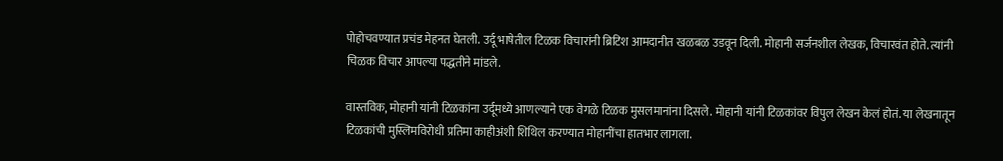पोहोचवण्यात प्रचंड मेहनत घेतली. उर्दू भाषेतील टिळक विचारांनी ब्रिटिश आमदानीत खळबळ उडवून दिली. मोहानी सर्जनशील लेखक, विचारवंत होते. त्यांनी चिळक विचार आपल्या पद्धतीने मांडले.

वास्तविक, मोहानी यांनी टिळकांना उर्दूमध्ये आणल्याने एक वेगळे टिळक मुसलमानांना दिसले. मोहानी यांनी टिळकांवर विपुल लेखन केलं होतं. या लेखनातून टिळकांची मुस्लिमविरोधी प्रतिमा काहीअंशी शिथिल करण्यात मोहानींचा हातभार लागला.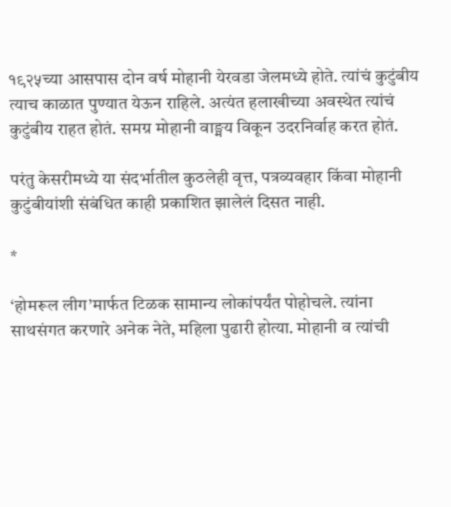१९२५च्या आसपास दोन वर्ष मोहानी येरवडा जेलमध्ये होते. त्यांचं कुटुंबीय त्याच काळात पुण्यात येऊन राहिले. अत्यंत हलाखीच्या अवस्थेत त्यांचं कुटुंबीय राहत होतं. समग्र मोहानी वाङ्मय विकून उदरनिर्वाह करत होतं.

परंतु केसरीमध्ये या संदर्भातील कुठलेही वृत्त, पत्रव्यवहार किंवा मोहानी कुटुंबीयांशी संबंधित काही प्रकाशित झालेलं दिसत नाही.

*

‘होमरूल लीग’मार्फत टिळक सामान्य लोकांपर्यंत पोहोचले. त्यांना साथसंगत करणारे अनेक नेते, महिला पुढारी होत्या. मोहानी व त्यांची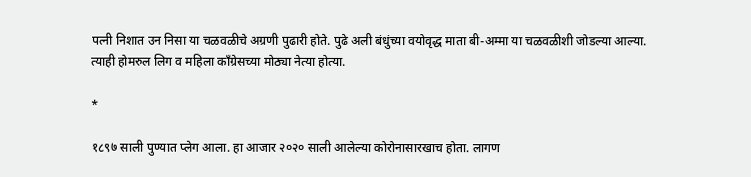पत्नी निशात उन निसा या चळवळीचे अग्रणी पुढारी होते. पुढे अली बंधुंच्या वयोवृद्ध माता बी-अम्मा या चळवळीशी जोडल्या आल्या. त्याही होमरुल लिग व महिला काँग्रेसच्या मोठ्या नेत्या होत्या.

*

१८९७ साली पुण्यात प्लेग आला. हा आजार २०२० साली आलेल्या कोरोनासारखाच होता. लागण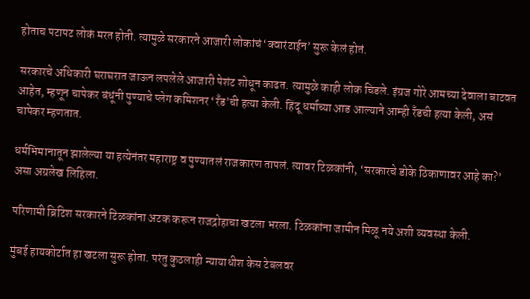होताच पटापट लोकं मरत होती. त्यामुळे सरकारने आजारी लोकांचं ‘क्वारंटाईन’ सुरू केलं होतं.

सरकारचे अधिकारी घराघरात जाऊन लपलेले आजारी पेशंट शोधून काढत. त्यामुळे काही लोक चिडले. इंग्रज गोरे आमच्या देवाला बाटवत आहेत, म्हणून चापेकर बंधूंनी पुण्याचे प्लेग कमिशनर ‘रँड’ची हत्या केली. हिंदू धर्माच्या आड आल्याने आम्ही रँडची हत्या केली, असं चापेकर म्हणतात.

धर्मभिमानातून झालेल्या या हत्येनंतर महाराष्ट्र व पुण्यातलं राजकारण तापलं. त्यावर टिळकांनी, ‘सरकारचे डोके ठिकाणावर आहे का?’ असा अग्रलेख लिहिला.

परिणामी ब्रिटिश सरकारने टिळकांना अटक करून राजद्रोहाचा खटला भरला. टिळकांना जामीन मिळू नये अशी व्यवस्था केली.

मुंबई हायकोर्टात हा खटला सुरू होता. परंतु कुठलाही न्यायाधीश केस टेबलवर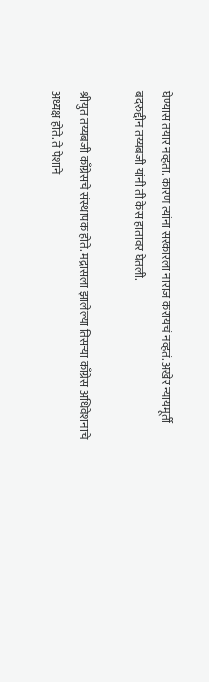घेण्यास तयार नव्हता. कारण त्यांना सरकारला नाराज करायचं नव्हतं. अखेर न्यायमूर्ती बदरुद्दीन तय्यबजी यांनी ती केस हातावर घेतली.

श्रीयुत तय्यबजी काँग्रेसचे संस्थापक होते. मद्रासला झालेल्या तिसऱ्या काँग्रेस अधिवेशनाचे अध्यक्ष होते. ते पेशाने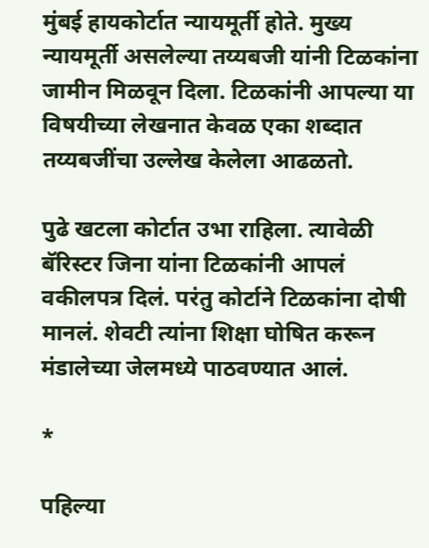मुंबई हायकोर्टात न्यायमूर्ती होते. मुख्य न्यायमूर्ती असलेल्या तय्यबजी यांनी टिळकांना जामीन मिळवून दिला. टिळकांनी आपल्या या विषयीच्या लेखनात केवळ एका शब्दात तय्यबजींचा उल्लेख केलेला आढळतो.

पुढे खटला कोर्टात उभा राहिला. त्यावेळी बॅरिस्टर जिना यांना टिळकांनी आपलं वकीलपत्र दिलं. परंतु कोर्टाने टिळकांना दोषी मानलं. शेवटी त्यांना शिक्षा घोषित करून मंडालेच्या जेलमध्ये पाठवण्यात आलं.

*

पहिल्या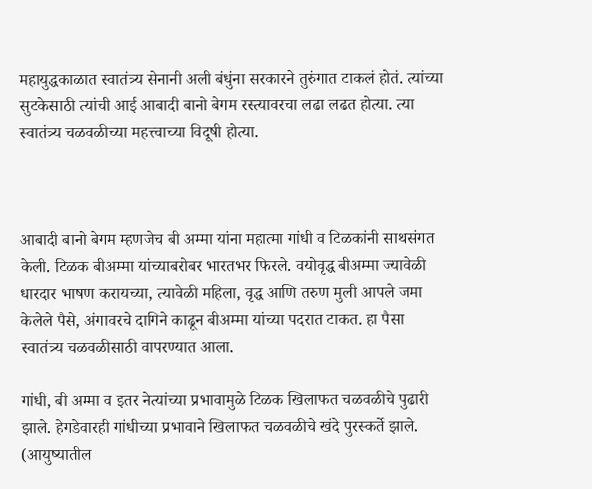महायुद्धकाळात स्वातंत्र्य सेनानी अली बंधुंना सरकारने तुरुंगात टाकलं होतं. त्यांच्या सुटकेसाठी त्यांची आई आबादी बानो बेगम रस्त्यावरचा लढा लढत होत्या. त्या स्वातंत्र्य चळवळीच्या महत्त्वाच्या विदूषी होत्या.



आबादी बानो बेगम म्हणजेच बी अम्मा यांना महात्मा गांधी व टिळकांनी साथसंगत केली. टिळक बीअम्मा यांच्याबरोबर भारतभर फिरले. वयोवृद्ध बीअम्मा ज्यावेळी धारदार भाषण करायच्या, त्यावेळी महिला, वृद्ध आणि तरुण मुली आपले जमा केलेले पैसे, अंगावरचे दागिने काढून बीअम्मा यांच्या पदरात टाकत. हा पैसा स्वातंत्र्य चळवळीसाठी वापरण्यात आला.

गांधी, बी अम्मा व इतर नेत्यांच्या प्रभावामुळे टिळक खिलाफत चळवळीचे पुढारी झाले. हेगडेवारही गांधीच्या प्रभावाने खिलाफत चळवळीचे खंदे पुरस्कर्ते झाले. (आयुष्यातील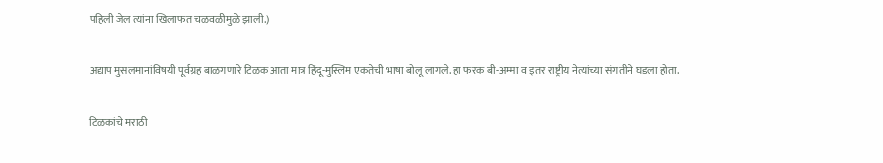पहिली जेल त्यांना खिलाफत चळवळीमुळे झाली.)

अद्याप मुसलमानांविषयी पूर्वग्रह बाळगणारे टिळक आता मात्र हिंदू-मुस्लिम एकतेची भाषा बोलू लागले. हा फरक बी-अम्मा व इतर राष्ट्रीय नेत्यांच्या संगतीने घडला होता.

टिळकांचे मराठी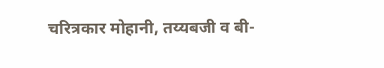चरित्रकार मोहानी, तय्यबजी व बी-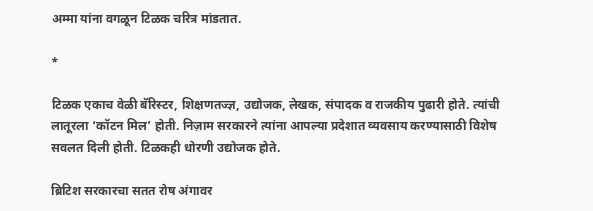अम्मा यांना वगळून टिळक चरित्र मांडतात.

*

टिळक एकाच वेळी बॅरिस्टर, शिक्षणतज्ज्ञ, उद्योजक, लेखक, संपादक व राजकीय पुढारी होते. त्यांची लातूरला ‘कॉटन मिल’ होती. निज़ाम सरकारने त्यांना आपल्या प्रदेशात व्यवसाय करण्यासाठी विशेष सवलत दिली होती. टिळकही धोरणी उद्योजक होते.

ब्रिटिश सरकारचा सतत रोष अंगावर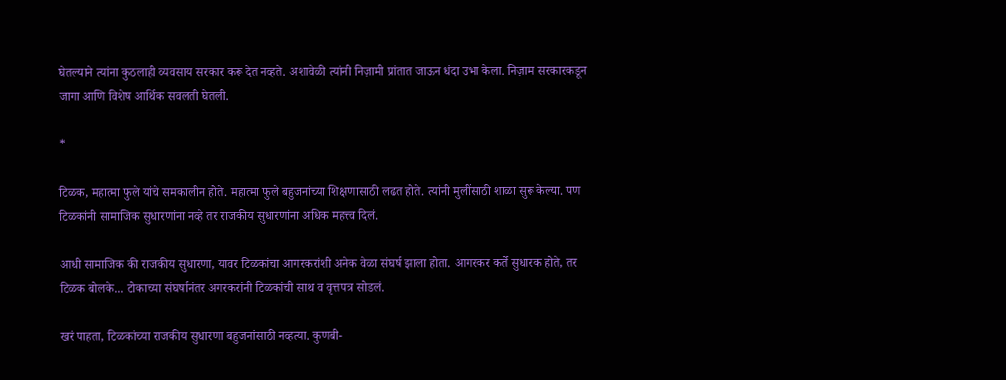घेतल्याने त्यांना कुठलाही व्यवसाय सरकार करू देत नव्हते. अशावेळी त्यांनी निज़ामी प्रांतात जाऊन धंदा उभा केला. निज़ाम सरकारकडून जागा आणि विशेष आर्थिक सवलती घेतली.

*

टिळक, महात्मा फुले यांचे समकालीन होते. महात्मा फुले बहुजनांच्या शिक्षणासाठी लढत होते. त्यांनी मुलींसाठी शाळा सुरू केल्या. पण टिळकांनी सामाजिक सुधारणांना नव्हे तर राजकीय सुधारणांना अधिक महत्त्व दिलं.

आधी सामाजिक की राजकीय सुधारणा, यावर टिळकांचा आगरकरांशी अनेक वेळा संघर्ष झाला होता. आगरकर कर्ते सुधारक होते, तर टिळक बोलके... टोकाच्या संघर्षानंतर अगरकरांनी टिळकांची साथ व वृत्तपत्र सोडलं.

खरं पाहता, टिळकांच्या राजकीय सुधारणा बहुजनांसाठी नव्हत्या. कुणबी-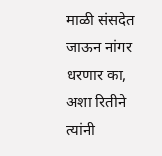माळी संसदेत जाऊन नांगर धरणार का, अशा रितीने त्यांनी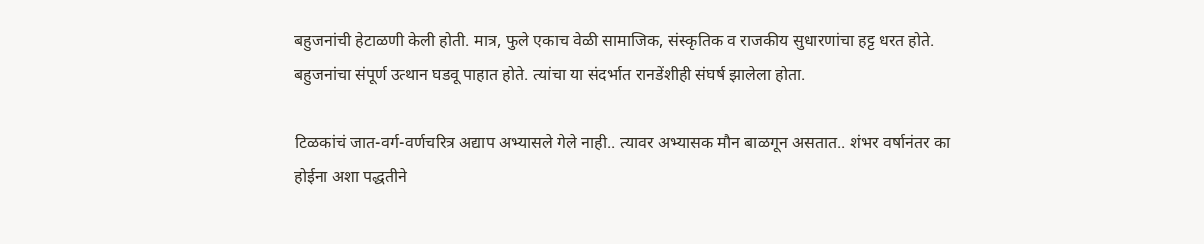बहुजनांची हेटाळणी केली होती. मात्र, फुले एकाच वेळी सामाजिक, संस्कृतिक व राजकीय सुधारणांचा हट्ट धरत होते. बहुजनांचा संपूर्ण उत्थान घडवू पाहात होते. त्यांचा या संदर्भात रानडेंशीही संघर्ष झालेला होता.

टिळकांचं जात-वर्ग-वर्णचरित्र अद्याप अभ्यासले गेले नाही.. त्यावर अभ्यासक मौन बाळगून असतात.. शंभर वर्षानंतर का होईना अशा पद्धतीने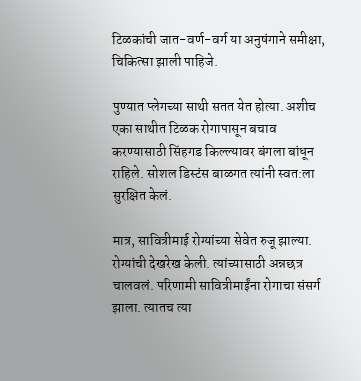टिळकांची जात-वर्ण-वर्ग या अनुषंगाने समीक्षा, चिकित्सा झाली पाहिजे.

पुण्यात प्लेगच्या साथी सतत येत होत्या. अशीच एका साथीत टिळक रोगापासून बचाव करण्यासाठी सिंहगड किल्ल्यावर बंगला बांधून राहिले. सोशल डिस्टंस बाळगत त्यांनी स्वत:ला सुरक्षित केलं.

मात्र, सावित्रीमाई रोग्यांच्या सेवेत रुजू झाल्या. रोग्यांची देखरेख केली. त्यांच्यासाठी अन्नछत्र चालवलं. परिणामी सावित्रीमाईंना रोगाचा संसर्ग झाला. त्यातच त्या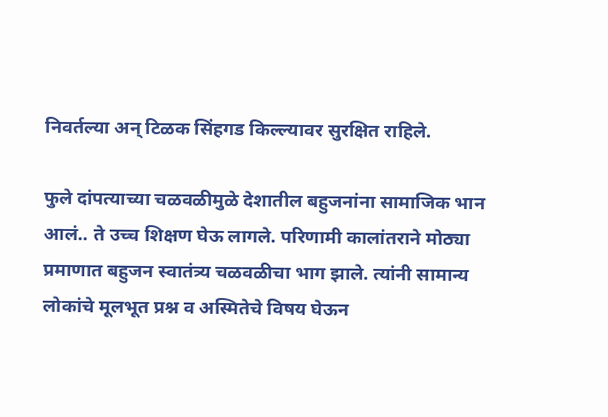निवर्तल्या अन् टिळक सिंहगड किल्ल्यावर सुरक्षित राहिले.

फुले दांपत्याच्या चळवळीमुळे देशातील बहुजनांना सामाजिक भान आलं.. ते उच्च शिक्षण घेऊ लागले. परिणामी कालांतराने मोठ्या प्रमाणात बहुजन स्वातंत्र्य चळवळीचा भाग झाले. त्यांनी सामान्य लोकांचे मूलभूत प्रश्न व अस्मितेचे विषय घेऊन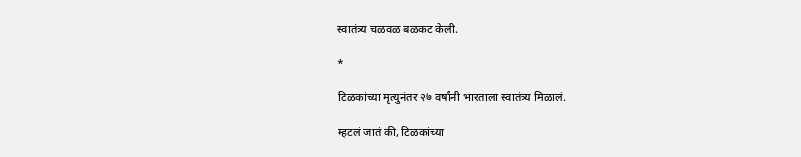स्वातंत्र्य चळवळ बळकट केली.

*

टिळकांच्या मृत्युनंतर २७ वर्षांनी भारताला स्वातंत्र्य मिळालं.

म्हटलं जातं की, टिळकांच्या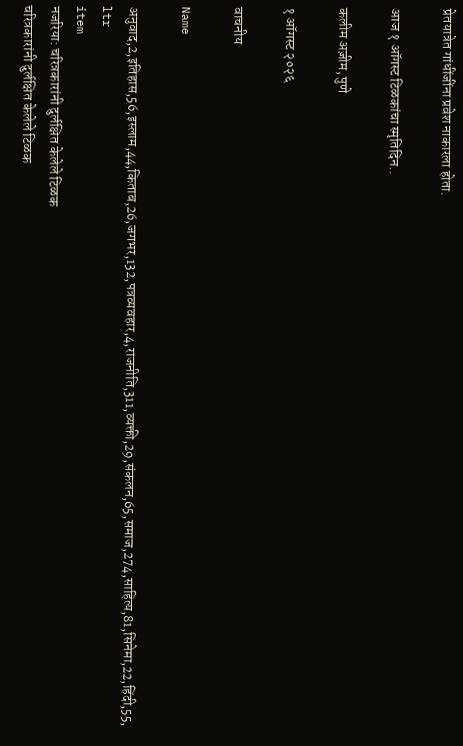प्रेतयात्रेत गांधींजींना प्रवेश नाकारला होता.

आज १ ऑगस्ट टिळकांचा स्मृतिदिन..

कलीम अज़ीम, पुणे

१ ऑगस्ट २०२६

वाचनीय

Name

अनुवाद,2,इतिहास,56,इस्लाम,44,किताब,26,जगभर,132,पत्रव्यवहार,4,राजनीति,311,व्यक्ती,29,संकलन,65,समाज,274,साहित्य,81,सिनेमा,22,हिंदी,55,
ltr
item
नजरिया: चरित्रकारांनी दुर्लक्षित केलेले टिळक
चरित्रकारांनी दुर्लक्षित केलेले टिळक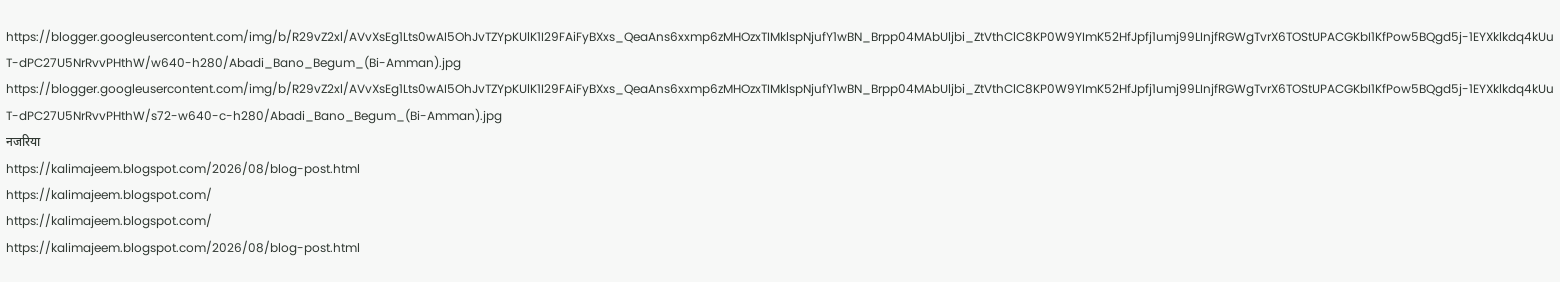https://blogger.googleusercontent.com/img/b/R29vZ2xl/AVvXsEg1Lts0wAI5OhJvTZYpKUlK1I29FAiFyBXxs_QeaAns6xxmp6zMHOzxTIMklspNjufY1wBN_Brpp04MAbUljbi_ZtVthClC8KP0W9YImK52HfJpfj1umj99LInjfRGWgTvrX6TOStUPACGKbI1KfPow5BQgd5j-1EYXklkdq4kUuT-dPC27U5NrRvvPHthW/w640-h280/Abadi_Bano_Begum_(Bi-Amman).jpg
https://blogger.googleusercontent.com/img/b/R29vZ2xl/AVvXsEg1Lts0wAI5OhJvTZYpKUlK1I29FAiFyBXxs_QeaAns6xxmp6zMHOzxTIMklspNjufY1wBN_Brpp04MAbUljbi_ZtVthClC8KP0W9YImK52HfJpfj1umj99LInjfRGWgTvrX6TOStUPACGKbI1KfPow5BQgd5j-1EYXklkdq4kUuT-dPC27U5NrRvvPHthW/s72-w640-c-h280/Abadi_Bano_Begum_(Bi-Amman).jpg
नजरिया
https://kalimajeem.blogspot.com/2026/08/blog-post.html
https://kalimajeem.blogspot.com/
https://kalimajeem.blogspot.com/
https://kalimajeem.blogspot.com/2026/08/blog-post.html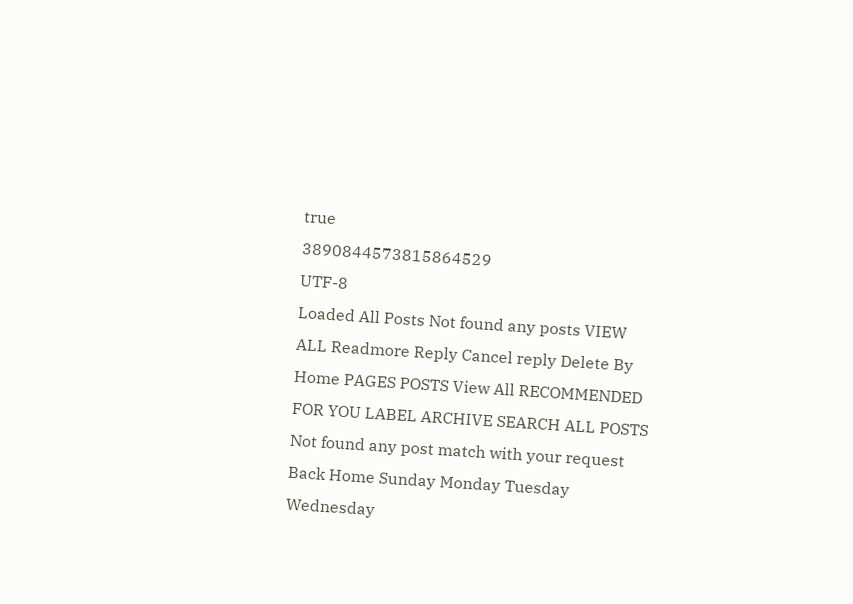true
3890844573815864529
UTF-8
Loaded All Posts Not found any posts VIEW ALL Readmore Reply Cancel reply Delete By Home PAGES POSTS View All RECOMMENDED FOR YOU LABEL ARCHIVE SEARCH ALL POSTS Not found any post match with your request Back Home Sunday Monday Tuesday Wednesday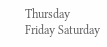Thursday Friday Saturday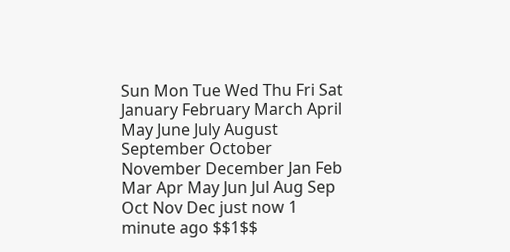Sun Mon Tue Wed Thu Fri Sat January February March April May June July August September October November December Jan Feb Mar Apr May Jun Jul Aug Sep Oct Nov Dec just now 1 minute ago $$1$$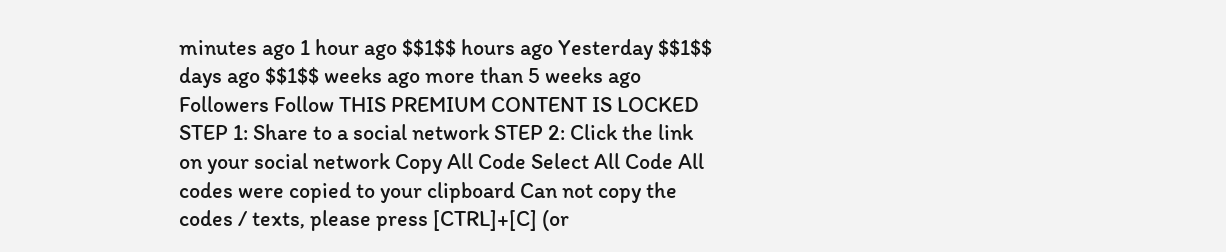minutes ago 1 hour ago $$1$$ hours ago Yesterday $$1$$ days ago $$1$$ weeks ago more than 5 weeks ago Followers Follow THIS PREMIUM CONTENT IS LOCKED STEP 1: Share to a social network STEP 2: Click the link on your social network Copy All Code Select All Code All codes were copied to your clipboard Can not copy the codes / texts, please press [CTRL]+[C] (or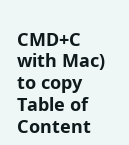CMD+C with Mac) to copy Table of Content